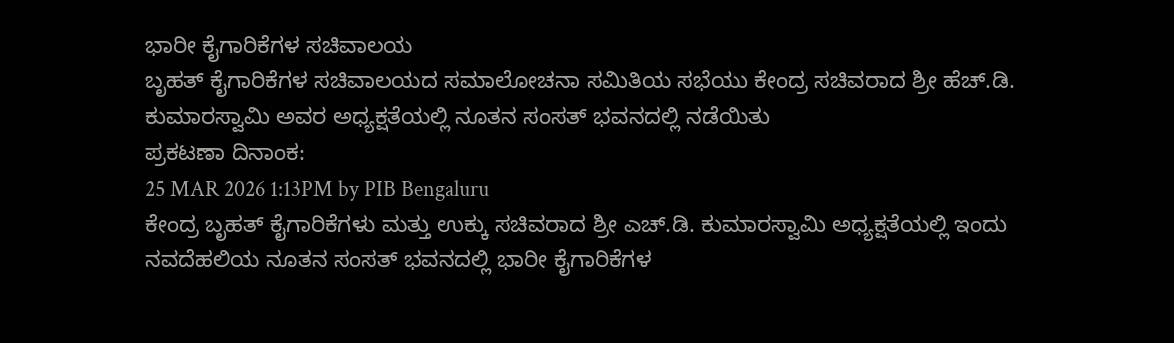ಭಾರೀ ಕೈಗಾರಿಕೆಗಳ ಸಚಿವಾಲಯ
ಬೃಹತ್ ಕೈಗಾರಿಕೆಗಳ ಸಚಿವಾಲಯದ ಸಮಾಲೋಚನಾ ಸಮಿತಿಯ ಸಭೆಯು ಕೇಂದ್ರ ಸಚಿವರಾದ ಶ್ರೀ ಹೆಚ್.ಡಿ. ಕುಮಾರಸ್ವಾಮಿ ಅವರ ಅಧ್ಯಕ್ಷತೆಯಲ್ಲಿ ನೂತನ ಸಂಸತ್ ಭವನದಲ್ಲಿ ನಡೆಯಿತು
ಪ್ರಕಟಣಾ ದಿನಾಂಕ:
25 MAR 2026 1:13PM by PIB Bengaluru
ಕೇಂದ್ರ ಬೃಹತ್ ಕೈಗಾರಿಕೆಗಳು ಮತ್ತು ಉಕ್ಕು ಸಚಿವರಾದ ಶ್ರೀ ಎಚ್.ಡಿ. ಕುಮಾರಸ್ವಾಮಿ ಅಧ್ಯಕ್ಷತೆಯಲ್ಲಿ ಇಂದು ನವದೆಹಲಿಯ ನೂತನ ಸಂಸತ್ ಭವನದಲ್ಲಿ ಭಾರೀ ಕೈಗಾರಿಕೆಗಳ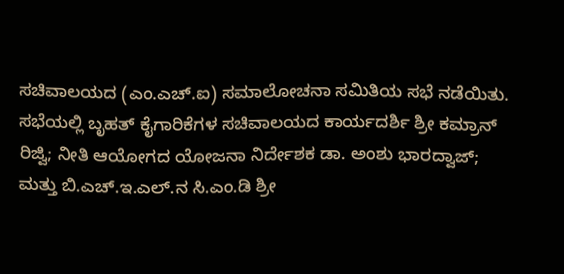ಸಚಿವಾಲಯದ (ಎಂ.ಎಚ್.ಐ) ಸಮಾಲೋಚನಾ ಸಮಿತಿಯ ಸಭೆ ನಡೆಯಿತು. ಸಭೆಯಲ್ಲಿ ಬೃಹತ್ ಕೈಗಾರಿಕೆಗಳ ಸಚಿವಾಲಯದ ಕಾರ್ಯದರ್ಶಿ ಶ್ರೀ ಕಮ್ರಾನ್ ರಿಜ್ವಿ; ನೀತಿ ಆಯೋಗದ ಯೋಜನಾ ನಿರ್ದೇಶಕ ಡಾ. ಅಂಶು ಭಾರದ್ವಾಜ್; ಮತ್ತು ಬಿ.ಎಚ್.ಇ.ಎಲ್.ನ ಸಿ.ಎಂ.ಡಿ ಶ್ರೀ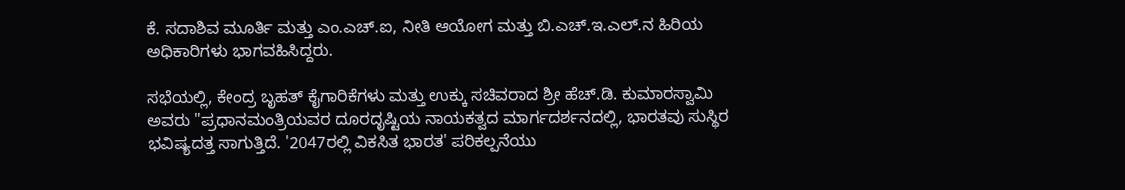ಕೆ. ಸದಾಶಿವ ಮೂರ್ತಿ ಮತ್ತು ಎಂ.ಎಚ್.ಐ, ನೀತಿ ಆಯೋಗ ಮತ್ತು ಬಿ.ಎಚ್.ಇ.ಎಲ್.ನ ಹಿರಿಯ ಅಧಿಕಾರಿಗಳು ಭಾಗವಹಿಸಿದ್ದರು.

ಸಭೆಯಲ್ಲಿ, ಕೇಂದ್ರ ಬೃಹತ್ ಕೈಗಾರಿಕೆಗಳು ಮತ್ತು ಉಕ್ಕು ಸಚಿವರಾದ ಶ್ರೀ ಹೆಚ್.ಡಿ. ಕುಮಾರಸ್ವಾಮಿ ಅವರು "ಪ್ರಧಾನಮಂತ್ರಿಯವರ ದೂರದೃಷ್ಟಿಯ ನಾಯಕತ್ವದ ಮಾರ್ಗದರ್ಶನದಲ್ಲಿ, ಭಾರತವು ಸುಸ್ಥಿರ ಭವಿಷ್ಯದತ್ತ ಸಾಗುತ್ತಿದೆ. '2047ರಲ್ಲಿ ವಿಕಸಿತ ಭಾರತ' ಪರಿಕಲ್ಪನೆಯು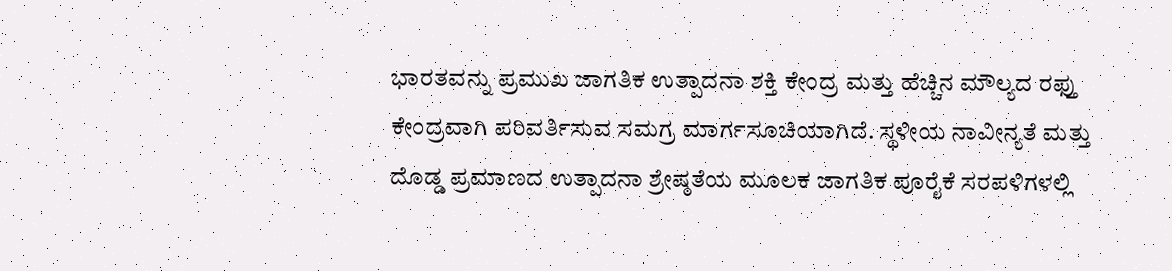ಭಾರತವನ್ನು ಪ್ರಮುಖ ಜಾಗತಿಕ ಉತ್ಪಾದನಾ ಶಕ್ತಿ ಕೇಂದ್ರ ಮತ್ತು ಹೆಚ್ಚಿನ ಮೌಲ್ಯದ ರಫ್ತು ಕೇಂದ್ರವಾಗಿ ಪರಿವರ್ತಿಸುವ ಸಮಗ್ರ ಮಾರ್ಗಸೂಚಿಯಾಗಿದೆ. ಸ್ಥಳೀಯ ನಾವೀನ್ಯತೆ ಮತ್ತು ದೊಡ್ಡ ಪ್ರಮಾಣದ ಉತ್ಪಾದನಾ ಶ್ರೇಷ್ಠತೆಯ ಮೂಲಕ ಜಾಗತಿಕ ಪೂರೈಕೆ ಸರಪಳಿಗಳಲ್ಲಿ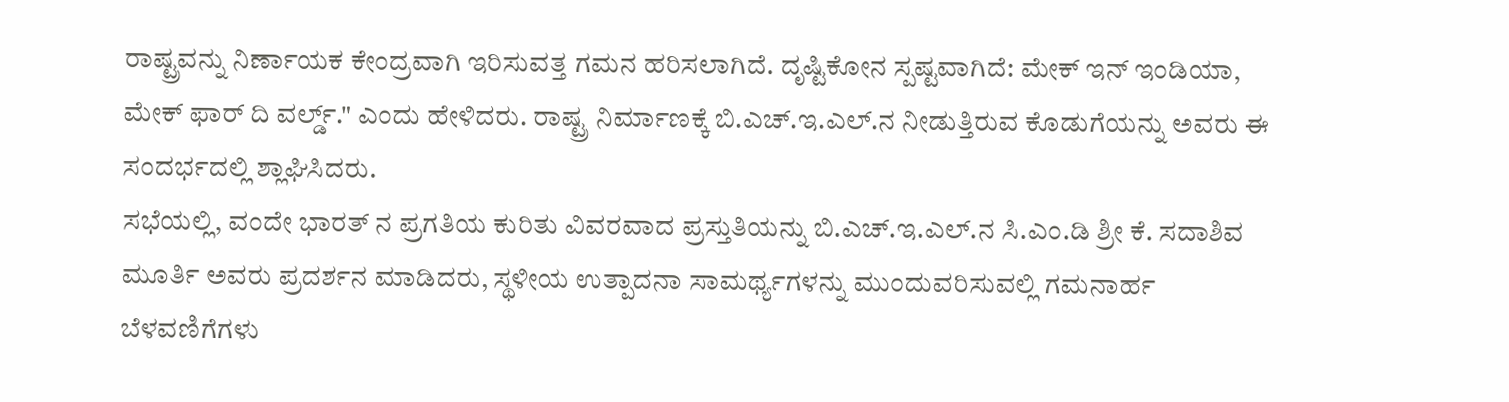ರಾಷ್ಟ್ರವನ್ನು ನಿರ್ಣಾಯಕ ಕೇಂದ್ರವಾಗಿ ಇರಿಸುವತ್ತ ಗಮನ ಹರಿಸಲಾಗಿದೆ. ದೃಷ್ಟಿಕೋನ ಸ್ಪಷ್ಟವಾಗಿದೆ: ಮೇಕ್ ಇನ್ ಇಂಡಿಯಾ, ಮೇಕ್ ಫಾರ್ ದಿ ವರ್ಲ್ಡ್." ಎಂದು ಹೇಳಿದರು. ರಾಷ್ಟ್ರ ನಿರ್ಮಾಣಕ್ಕೆ ಬಿ.ಎಚ್.ಇ.ಎಲ್.ನ ನೀಡುತ್ತಿರುವ ಕೊಡುಗೆಯನ್ನು ಅವರು ಈ ಸಂದರ್ಭದಲ್ಲಿ ಶ್ಲಾಘಿಸಿದರು.
ಸಭೆಯಲ್ಲಿ, ವಂದೇ ಭಾರತ್ ನ ಪ್ರಗತಿಯ ಕುರಿತು ವಿವರವಾದ ಪ್ರಸ್ತುತಿಯನ್ನು ಬಿ.ಎಚ್.ಇ.ಎಲ್.ನ ಸಿ.ಎಂ.ಡಿ ಶ್ರೀ ಕೆ. ಸದಾಶಿವ ಮೂರ್ತಿ ಅವರು ಪ್ರದರ್ಶನ ಮಾಡಿದರು, ಸ್ಥಳೀಯ ಉತ್ಪಾದನಾ ಸಾಮರ್ಥ್ಯಗಳನ್ನು ಮುಂದುವರಿಸುವಲ್ಲಿ ಗಮನಾರ್ಹ ಬೆಳವಣಿಗೆಗಳು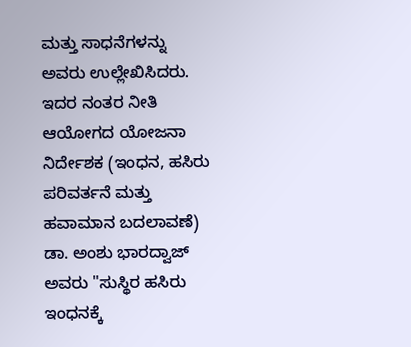ಮತ್ತು ಸಾಧನೆಗಳನ್ನು ಅವರು ಉಲ್ಲೇಖಿಸಿದರು.
ಇದರ ನಂತರ ನೀತಿ ಆಯೋಗದ ಯೋಜನಾ ನಿರ್ದೇಶಕ (ಇಂಧನ, ಹಸಿರು ಪರಿವರ್ತನೆ ಮತ್ತು ಹವಾಮಾನ ಬದಲಾವಣೆ) ಡಾ. ಅಂಶು ಭಾರದ್ವಾಜ್ ಅವರು "ಸುಸ್ಥಿರ ಹಸಿರು ಇಂಧನಕ್ಕೆ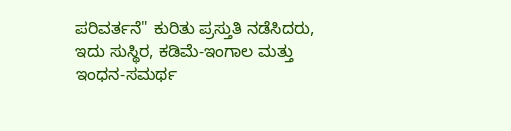ಪರಿವರ್ತನೆ" ಕುರಿತು ಪ್ರಸ್ತುತಿ ನಡೆಸಿದರು, ಇದು ಸುಸ್ಥಿರ, ಕಡಿಮೆ-ಇಂಗಾಲ ಮತ್ತು ಇಂಧನ-ಸಮರ್ಥ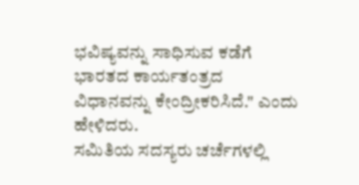ಭವಿಷ್ಯವನ್ನು ಸಾಧಿಸುವ ಕಡೆಗೆ ಭಾರತದ ಕಾರ್ಯತಂತ್ರದ ವಿಧಾನವನ್ನು ಕೇಂದ್ರೀಕರಿಸಿದೆ." ಎಂದು ಹೇಳಿದರು.
ಸಮಿತಿಯ ಸದಸ್ಯರು ಚರ್ಚೆಗಳಲ್ಲಿ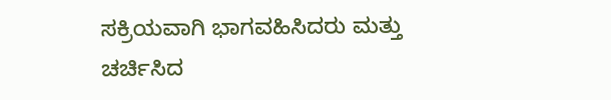ಸಕ್ರಿಯವಾಗಿ ಭಾಗವಹಿಸಿದರು ಮತ್ತು ಚರ್ಚಿಸಿದ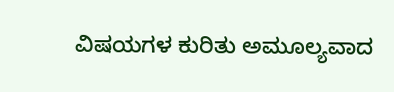ವಿಷಯಗಳ ಕುರಿತು ಅಮೂಲ್ಯವಾದ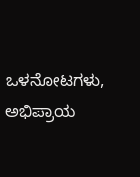ಒಳನೋಟಗಳು, ಅಭಿಪ್ರಾಯ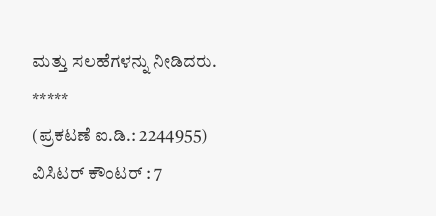ಮತ್ತು ಸಲಹೆಗಳನ್ನು ನೀಡಿದರು.
*****
(ಪ್ರಕಟಣೆ ಐ.ಡಿ.: 2244955)
ವಿಸಿಟರ್ ಕೌಂಟರ್ : 7